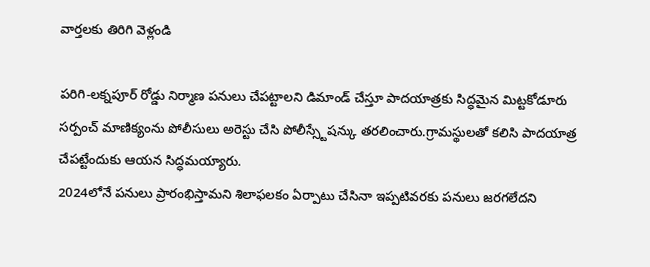వార్తలకు తిరిగి వెళ్లండి

పరిగి-లక్నపూర్ రోడ్డు నిర్మాణ పనులు చేపట్టాలని డిమాండ్ చేస్తూ పాదయాత్రకు సిద్ధమైన మిట్టకోడూరు సర్పంచ్ మాణిక్యంను పోలీసులు అరెస్టు చేసి పోలీస్స్టేషన్కు తరలించారు.గ్రామస్థులతో కలిసి పాదయాత్ర చేపట్టేందుకు ఆయన సిద్ధమయ్యారు.
2024లోనే పనులు ప్రారంభిస్తామని శిలాఫలకం ఏర్పాటు చేసినా ఇప్పటివరకు పనులు జరగలేదని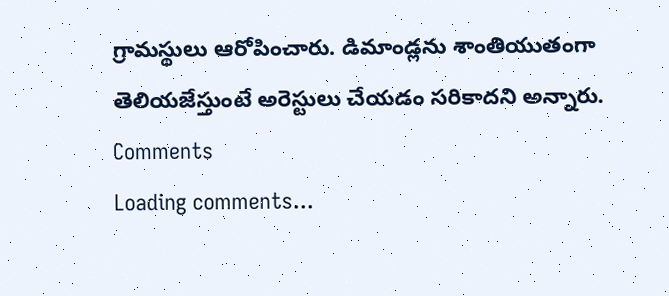గ్రామస్థులు ఆరోపించారు. డిమాండ్లను శాంతియుతంగా తెలియజేస్తుంటే అరెస్టులు చేయడం సరికాదని అన్నారు.
Comments
Loading comments...